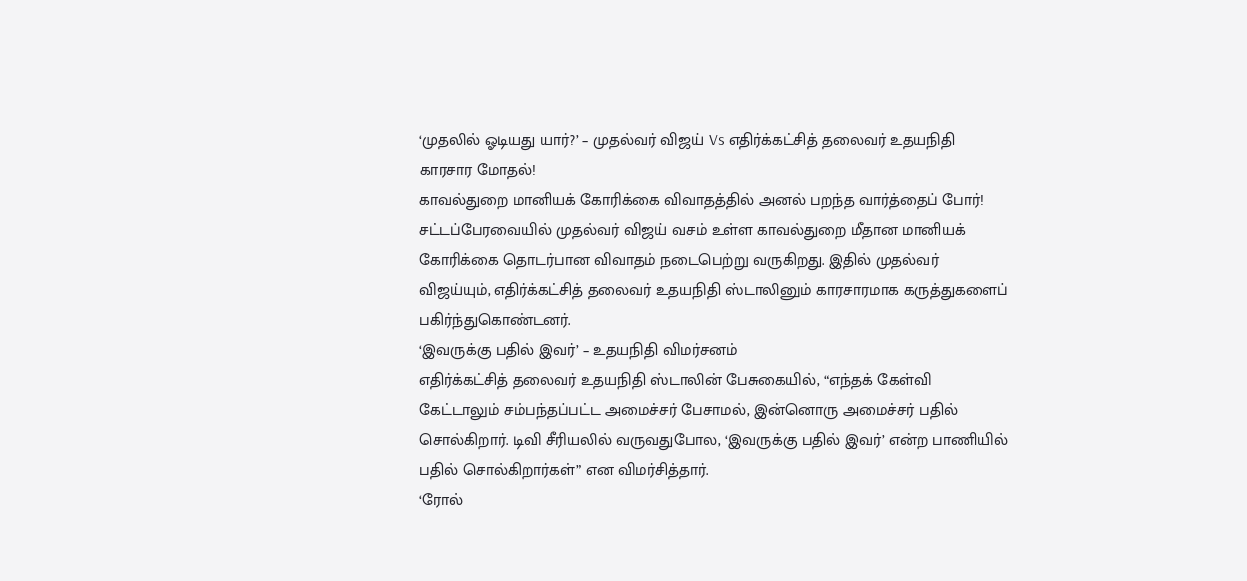‘முதலில் ஓடியது யார்?’ – முதல்வர் விஜய் Vs எதிர்க்கட்சித் தலைவர் உதயநிதி காரசார மோதல்!
காவல்துறை மானியக் கோரிக்கை விவாதத்தில் அனல் பறந்த வார்த்தைப் போர்!
சட்டப்பேரவையில் முதல்வர் விஜய் வசம் உள்ள காவல்துறை மீதான மானியக் கோரிக்கை தொடர்பான விவாதம் நடைபெற்று வருகிறது. இதில் முதல்வர் விஜய்யும், எதிர்க்கட்சித் தலைவர் உதயநிதி ஸ்டாலினும் காரசாரமாக கருத்துகளைப் பகிர்ந்துகொண்டனர்.
‘இவருக்கு பதில் இவர்’ – உதயநிதி விமர்சனம்
எதிர்க்கட்சித் தலைவர் உதயநிதி ஸ்டாலின் பேசுகையில், “எந்தக் கேள்வி கேட்டாலும் சம்பந்தப்பட்ட அமைச்சர் பேசாமல், இன்னொரு அமைச்சர் பதில் சொல்கிறார். டிவி சீரியலில் வருவதுபோல, ‘இவருக்கு பதில் இவர்’ என்ற பாணியில் பதில் சொல்கிறார்கள்” என விமர்சித்தார்.
‘ரோல்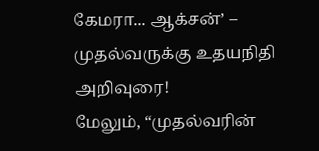கேமரா... ஆக்சன்’ – முதல்வருக்கு உதயநிதி அறிவுரை!
மேலும், “முதல்வரின்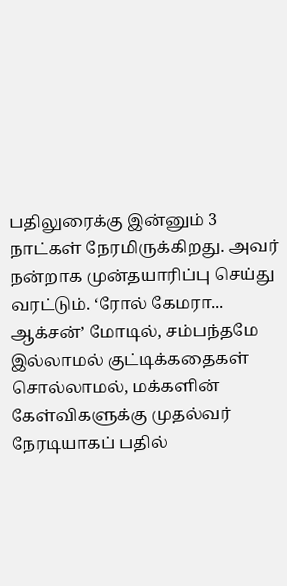பதிலுரைக்கு இன்னும் 3 நாட்கள் நேரமிருக்கிறது. அவர் நன்றாக முன்தயாரிப்பு செய்து வரட்டும். ‘ரோல் கேமரா... ஆக்சன்’ மோடில், சம்பந்தமே இல்லாமல் குட்டிக்கதைகள் சொல்லாமல், மக்களின் கேள்விகளுக்கு முதல்வர் நேரடியாகப் பதில்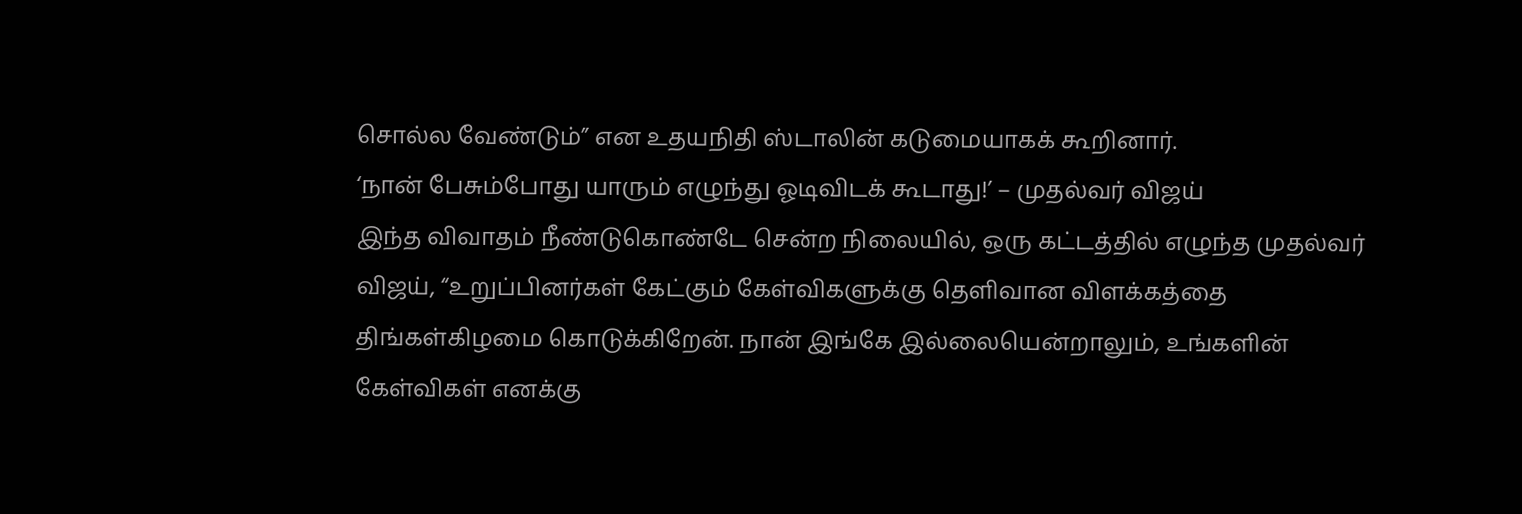சொல்ல வேண்டும்” என உதயநிதி ஸ்டாலின் கடுமையாகக் கூறினார்.
‘நான் பேசும்போது யாரும் எழுந்து ஓடிவிடக் கூடாது!’ – முதல்வர் விஜய்
இந்த விவாதம் நீண்டுகொண்டே சென்ற நிலையில், ஒரு கட்டத்தில் எழுந்த முதல்வர் விஜய், “உறுப்பினர்கள் கேட்கும் கேள்விகளுக்கு தெளிவான விளக்கத்தை திங்கள்கிழமை கொடுக்கிறேன். நான் இங்கே இல்லையென்றாலும், உங்களின் கேள்விகள் எனக்கு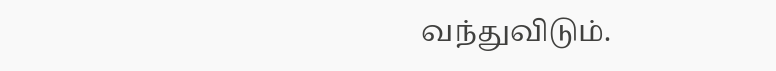வந்துவிடும்.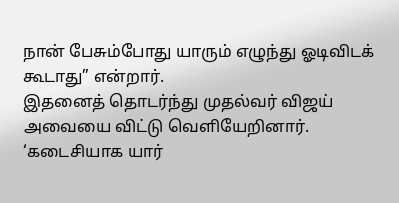நான் பேசும்போது யாரும் எழுந்து ஓடிவிடக் கூடாது” என்றார்.
இதனைத் தொடர்ந்து முதல்வர் விஜய் அவையை விட்டு வெளியேறினார்.
‘கடைசியாக யார்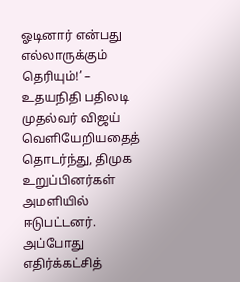ஓடினார் என்பது எல்லாருக்கும் தெரியும்!’ – உதயநிதி பதிலடி
முதல்வர் விஜய் வெளியேறியதைத் தொடர்ந்து, திமுக உறுப்பினர்கள் அமளியில் ஈடுபட்டனர். அப்போது எதிர்க்கட்சித்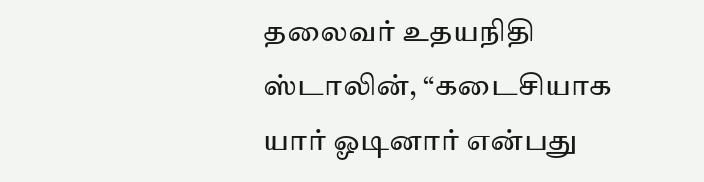தலைவர் உதயநிதி ஸ்டாலின், “கடைசியாக யார் ஓடினார் என்பது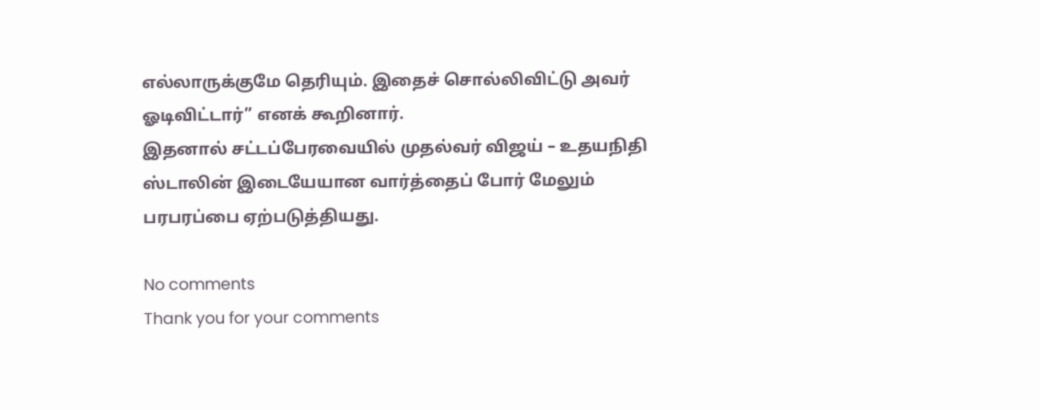எல்லாருக்குமே தெரியும். இதைச் சொல்லிவிட்டு அவர் ஓடிவிட்டார்” எனக் கூறினார்.
இதனால் சட்டப்பேரவையில் முதல்வர் விஜய் – உதயநிதி ஸ்டாலின் இடையேயான வார்த்தைப் போர் மேலும் பரபரப்பை ஏற்படுத்தியது.

No comments
Thank you for your comments